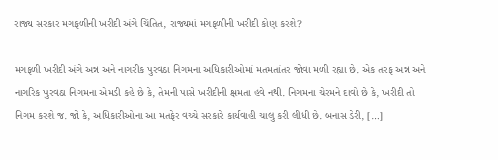રાજ્ય સરકાર મગફળીની ખરીદી અંગે ચિંતિત, રાજ્યમાં મગફળીની ખરીદી કોણ કરશે?

મગફળી ખરીદી અંગે અન્ન અને નાગરીક પુરવઠા નિગમના અધિકારીઓમાં મતમતાંતર જોવા મળી રહ્યા છે. એક તરફ અન્ન અને નાગરિક પુરવઠા નિગમના એમડી કહે છે કે, તેમની પાસે ખરીદીની ક્ષમતા હવે નથી. નિગમના ચેરમને દાવો છે કે, ખરીદી તો નિગમ કરશે જ. જો કે, અધિકારીઓના આ મતફેર વચ્ચે સરકારે કાર્યવાહી ચાલુ કરી લીધી છે. બનાસ ડેરી, […]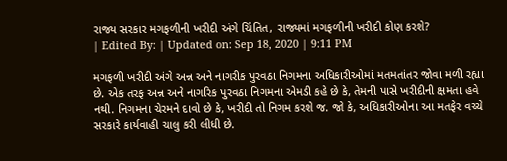રાજ્ય સરકાર મગફળીની ખરીદી અંગે ચિંતિત, રાજ્યમાં મગફળીની ખરીદી કોણ કરશે?
| Edited By: | Updated on: Sep 18, 2020 | 9:11 PM

મગફળી ખરીદી અંગે અન્ન અને નાગરીક પુરવઠા નિગમના અધિકારીઓમાં મતમતાંતર જોવા મળી રહ્યા છે. એક તરફ અન્ન અને નાગરિક પુરવઠા નિગમના એમડી કહે છે કે, તેમની પાસે ખરીદીની ક્ષમતા હવે નથી. નિગમના ચેરમને દાવો છે કે, ખરીદી તો નિગમ કરશે જ. જો કે, અધિકારીઓના આ મતફેર વચ્ચે સરકારે કાર્યવાહી ચાલુ કરી લીધી છે.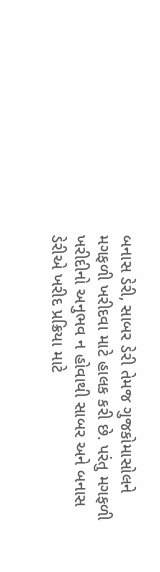બનાસ ડેરી, સાબર ડેરી તેમજ ગુજકોમાસોલને મગફળી ખરીદવા માટે હાલક કરી છે. પરંતુ મગફળી ખરીદીનો અનુભવ ન હોવાથી સાબર અને બનાસ ડેરીએ ખરીદ પ્રક્રિયા માટે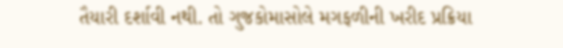તૈયારી દર્શાવી નથી. તો ગુજકોમાસોલે મગફળીની ખરીદ પ્રક્રિયા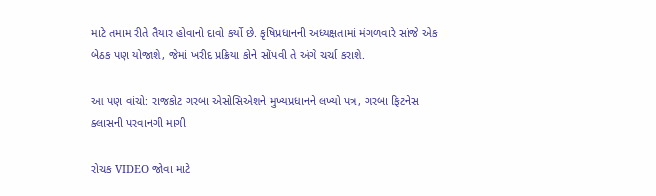માટે તમામ રીતે તૈયાર હોવાનો દાવો કર્યો છે. કૃષિપ્રધાનની અધ્યક્ષતામાં મંગળવારે સાંજે એક બેઠક પણ યોજાશે, જેમાં ખરીદ પ્રક્રિયા કોને સોંપવી તે અંગે ચર્ચા કરાશે.

આ પણ વાંચો: રાજકોટ ગરબા એસોસિએશને મુખ્યપ્રધાનને લખ્યો પત્ર, ગરબા ફિટનેસ ક્લાસની પરવાનગી માગી

રોચક VIDEO જોવા માટે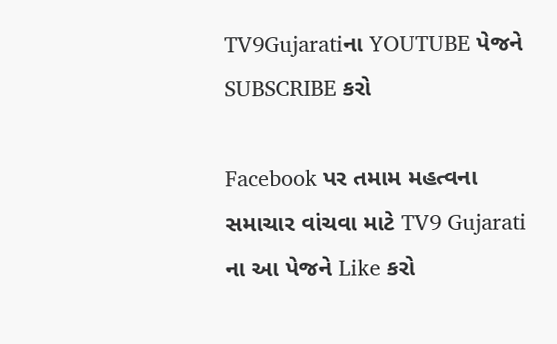TV9Gujaratiના YOUTUBE પેજને SUBSCRIBE કરો

Facebook પર તમામ મહત્વના સમાચાર વાંચવા માટે TV9 Gujarati ના આ પેજને Like કરો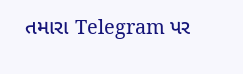તમારા Telegram પર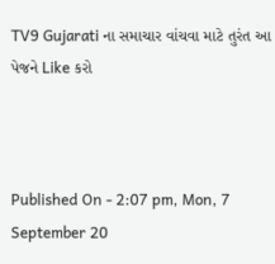TV9 Gujarati ના સમાચાર વાંચવા માટે તુરંત આ પેજને Like કરો



Published On - 2:07 pm, Mon, 7 September 20